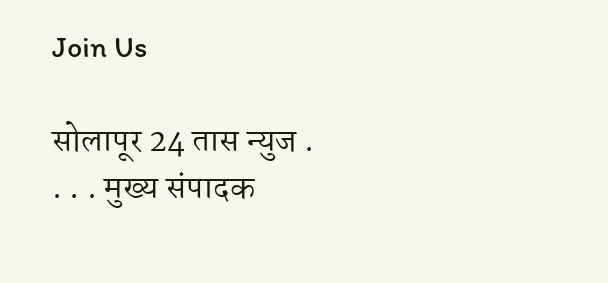Join Us

सोलापूर 24 तास न्युज . . . . मुख्य संपादक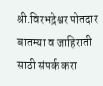श्री.विरभद्रेश्वर पोतदार बातम्या व जाहिराती साठी संपर्क करा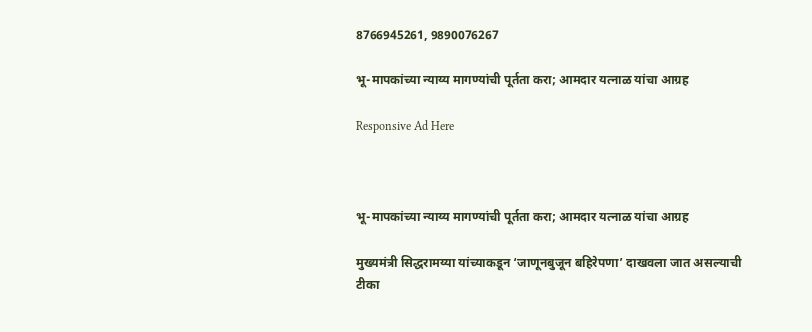8766945261, 9890076267

भू-मापकांच्या न्याय्य मागण्यांची पूर्तता करा; आमदार यत्नाळ यांचा आग्रह

Responsive Ad Here



भू-मापकांच्या न्याय्य मागण्यांची पूर्तता करा; आमदार यत्नाळ यांचा आग्रह

मुख्यमंत्री सिद्धरामय्या यांच्याकडून ‘जाणूनबुजून बहिरेपणा’ दाखवला जात असल्याची टीका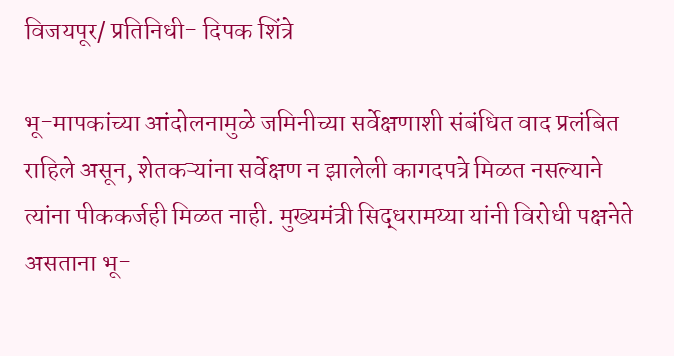विजयपूर/ प्रतिनिधी- दिपक शिंत्रे

भू-मापकांच्या आंदोलनामुळे जमिनीच्या सर्वेक्षणाशी संबंधित वाद प्रलंबित राहिले असून, शेतकऱ्यांना सर्वेक्षण न झालेली कागदपत्रे मिळत नसल्याने त्यांना पीककर्जही मिळत नाही. मुख्यमंत्री सिद्धरामय्या यांनी विरोधी पक्षनेते असताना भू-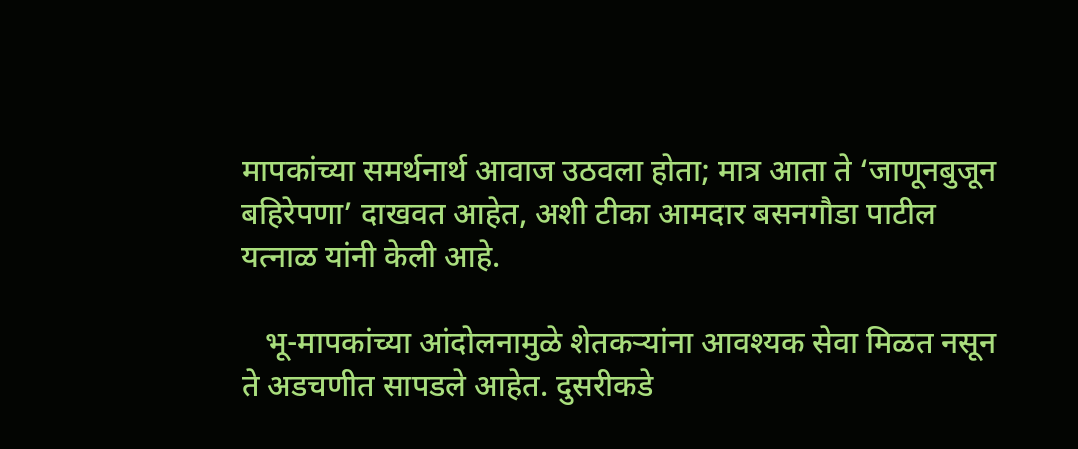मापकांच्या समर्थनार्थ आवाज उठवला होता; मात्र आता ते ‘जाणूनबुजून बहिरेपणा’ दाखवत आहेत, अशी टीका आमदार बसनगौडा पाटील यत्नाळ यांनी केली आहे.

   भू-मापकांच्या आंदोलनामुळे शेतकऱ्यांना आवश्यक सेवा मिळत नसून ते अडचणीत सापडले आहेत. दुसरीकडे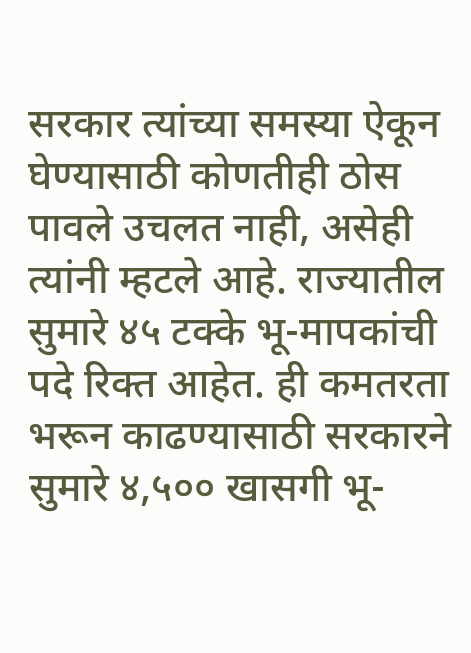सरकार त्यांच्या समस्या ऐकून घेण्यासाठी कोणतीही ठोस पावले उचलत नाही, असेही त्यांनी म्हटले आहे. राज्यातील सुमारे ४५ टक्के भू-मापकांची पदे रिक्त आहेत. ही कमतरता भरून काढण्यासाठी सरकारने सुमारे ४,५०० खासगी भू-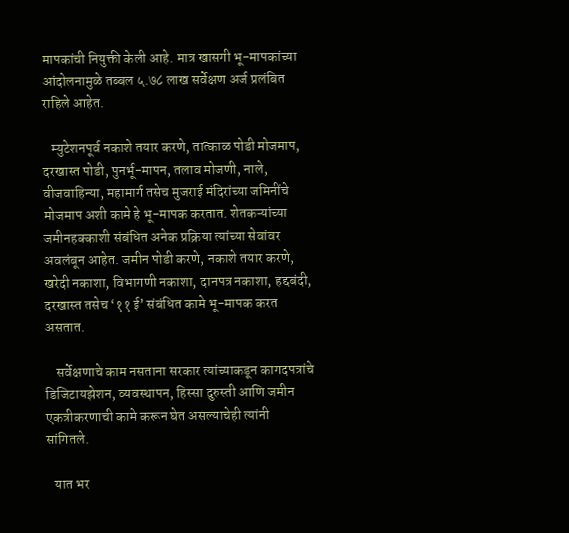मापकांची नियुक्ती केली आहे. मात्र खासगी भू-मापकांच्या आंदोलनामुळे तब्बल ५.७८ लाख सर्वेक्षण अर्ज प्रलंबित राहिले आहेत.

   म्युटेशनपूर्व नकाशे तयार करणे, तात्काळ पोडी मोजमाप, दरखास्त पोडी, पुनर्भू-मापन, तलाव मोजणी, नाले, वीजवाहिन्या, महामार्ग तसेच मुजराई मंदिरांच्या जमिनींचे मोजमाप अशी कामे हे भू-मापक करतात. शेतकऱ्यांच्या जमीनहक्काशी संबंधित अनेक प्रक्रिया त्यांच्या सेवांवर अवलंबून आहेत. जमीन पोडी करणे, नकाशे तयार करणे, खरेदी नकाशा, विभागणी नकाशा, दानपत्र नकाशा, हद्दबंदी, दरखास्त तसेच ‘११ ई’ संबंधित कामे भू-मापक करत असतात.

    सर्वेक्षणाचे काम नसताना सरकार त्यांच्याकडून कागदपत्रांचे डिजिटायझेशन, व्यवस्थापन, हिस्सा दुरुस्ती आणि जमीन एकत्रीकरणाची कामे करून घेत असल्याचेही त्यांनी सांगितले.

   यात भर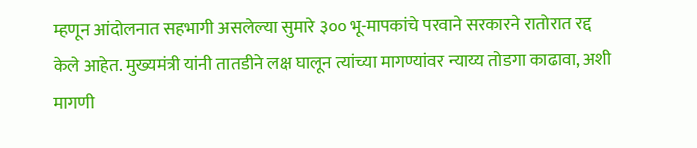म्हणून आंदोलनात सहभागी असलेल्या सुमारे ३०० भू-मापकांचे परवाने सरकारने रातोरात रद्द केले आहेत. मुख्यमंत्री यांनी तातडीने लक्ष घालून त्यांच्या मागण्यांवर न्याय्य तोडगा काढावा, अशी मागणी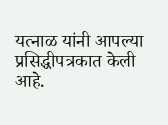यत्नाळ यांनी आपल्या प्रसिद्धीपत्रकात केली आहे.